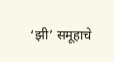‘झी’ समूहाचे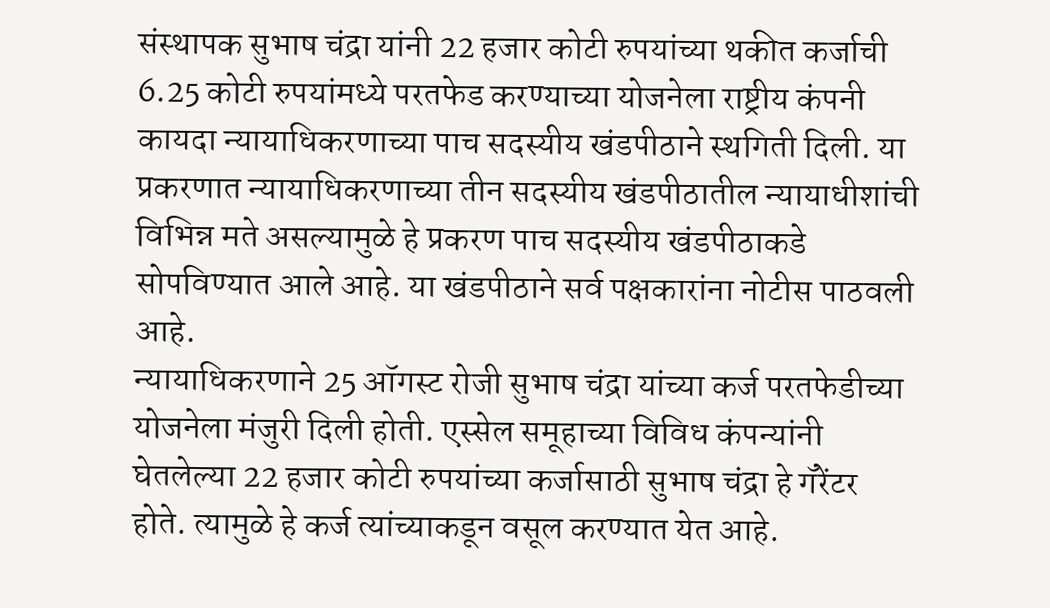संस्थापक सुभाष चंद्रा यांनी 22 हजार कोटी रुपयांच्या थकीत कर्जाची 6.25 कोटी रुपयांमध्ये परतफेड करण्याच्या योजनेला राष्ट्रीय कंपनी कायदा न्यायाधिकरणाच्या पाच सदस्यीय खंडपीठाने स्थगिती दिली. या प्रकरणात न्यायाधिकरणाच्या तीन सदस्यीय खंडपीठातील न्यायाधीशांची विभिन्न मते असल्यामुळे हे प्रकरण पाच सदस्यीय खंडपीठाकडे सोपविण्यात आले आहे. या खंडपीठाने सर्व पक्षकारांना नोटीस पाठवली आहे.
न्यायाधिकरणाने 25 ऑगस्ट रोजी सुभाष चंद्रा यांच्या कर्ज परतफेडीच्या योजनेला मंजुरी दिली होती. एस्सेल समूहाच्या विविध कंपन्यांनी घेतलेल्या 22 हजार कोटी रुपयांच्या कर्जासाठी सुभाष चंद्रा हे गॅरेंटर होते. त्यामुळे हे कर्ज त्यांच्याकडून वसूल करण्यात येत आहे.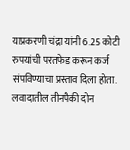याप्रकरणी चंद्रा यांनी 6.25 कोटी रुपयांची परतफेड करून कर्ज संपविण्याचा प्रस्ताव दिला होता. लवादातील तीनपैकी दोन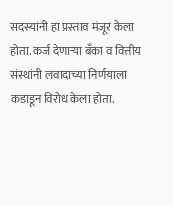सदस्यांनी हा प्रस्ताव मंजूर केला होता. कर्ज देणाऱ्या बँका व वित्तीय संस्थांनी लवादाच्या निर्णयाला कडाडून विरोध केला होता.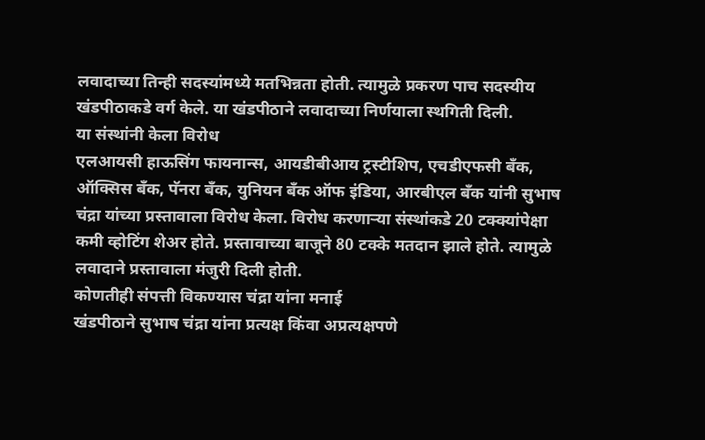लवादाच्या तिन्ही सदस्यांमध्ये मतभिन्नता होती. त्यामुळे प्रकरण पाच सदस्यीय खंडपीठाकडे वर्ग केले. या खंडपीठाने लवादाच्या निर्णयाला स्थगिती दिली.
या संस्थांनी केला विरोध
एलआयसी हाऊसिंग फायनान्स, आयडीबीआय ट्रस्टीशिप, एचडीएफसी बँक, ऑक्सिस बँक, पॅनरा बँक, युनियन बँक ऑफ इंडिया, आरबीएल बँक यांनी सुभाष चंद्रा यांच्या प्रस्तावाला विरोध केला. विरोध करणाऱ्या संस्थांकडे 20 टक्क्यांपेक्षा कमी व्होटिंग शेअर होते. प्रस्तावाच्या बाजूने 80 टक्के मतदान झाले होते. त्यामुळे लवादाने प्रस्तावाला मंजुरी दिली होती.
कोणतीही संपत्ती विकण्यास चंद्रा यांना मनाई
खंडपीठाने सुभाष चंद्रा यांना प्रत्यक्ष किंवा अप्रत्यक्षपणे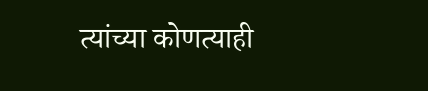त्यांच्या कोणत्याही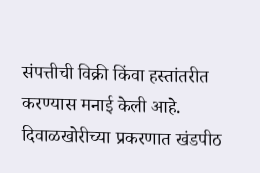संपत्तीची विक्री किंवा हस्तांतरीत करण्यास मनाई केली आहे. दिवाळखोरीच्या प्रकरणात खंडपीठ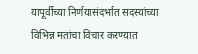यापूर्वीच्या निर्णयासंदर्भात सदस्यांच्या विभिन्न मतांचा विचार करण्यात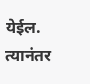येईल. त्यानंतर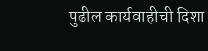पुढील कार्यवाहीची दिशा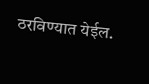ठरविण्यात येईल.